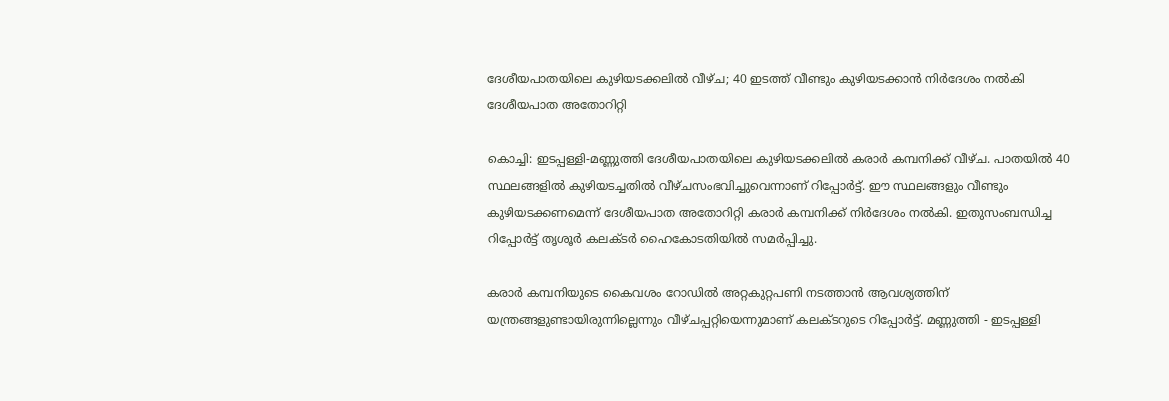ദേശീയപാതയിലെ കുഴിയടക്കലിൽ വീഴ്ച; 40 ഇടത്ത് വീണ്ടും കുഴിയടക്കാൻ നിർദേശം നൽകി ദേശീയപാത അതോറിറ്റി

കൊച്ചി: ഇടപ്പള്ളി-മണ്ണുത്തി ദേശീയപാതയിലെ കുഴിയടക്കലിൽ കരാർ കമ്പനിക്ക് വീഴ്ച. പാതയിൽ 40 സ്ഥലങ്ങളിൽ കുഴിയടച്ചതിൽ വീഴ്ചസംഭവിച്ചുവെന്നാണ് റിപ്പോർട്ട്. ഈ സ്ഥലങ്ങളും വീണ്ടും കുഴിയടക്കണമെന്ന് ദേശീയപാത അതോറിറ്റി കരാർ കമ്പനിക്ക് നിർദേശം നൽകി. ഇതുസംബന്ധിച്ച റിപ്പോർട്ട് തൃശൂർ കലക്ടർ ഹൈകോടതിയിൽ സമർപ്പിച്ചു.

കരാർ കമ്പനിയുടെ കൈവശം റോഡിൽ അറ്റകുറ്റപണി നടത്താൻ ആവശ്യത്തിന് യന്ത്രങ്ങളുണ്ടായിരുന്നില്ലെന്നും വീഴ്ചപ്പറ്റിയെന്നുമാണ് കലക്ടറുടെ റിപ്പോർട്ട്. മണ്ണുത്തി - ഇടപ്പള്ളി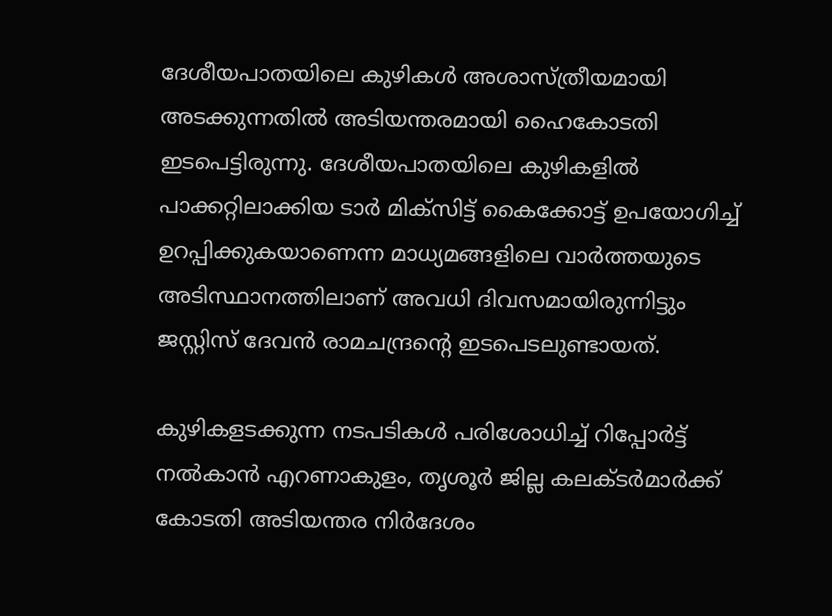ദേശീയപാതയിലെ കുഴികൾ അശാസ്ത്രീയമായി അടക്കുന്നതിൽ അടിയന്തരമായി ഹൈകോടതി ഇടപെട്ടിരുന്നു. ദേശീയപാതയിലെ കുഴികളിൽ പാക്കറ്റിലാക്കിയ ടാർ മിക്സിട്ട് കൈക്കോട്ട് ഉപയോഗിച്ച് ഉറപ്പിക്കുകയാണെന്ന മാധ്യമങ്ങളിലെ വാർത്തയുടെ അടിസ്ഥാനത്തിലാണ് അവധി ദിവസമായിരുന്നിട്ടും ജസ്റ്റിസ് ദേവൻ രാമചന്ദ്രന്‍റെ ഇടപെടലുണ്ടായത്.

കുഴികളടക്കുന്ന നടപടികൾ പരിശോധിച്ച് റിപ്പോർട്ട് നൽകാൻ എറണാകുളം, തൃശൂർ ജില്ല കലക്ടർമാർക്ക് കോടതി അടിയന്തര നിർദേശം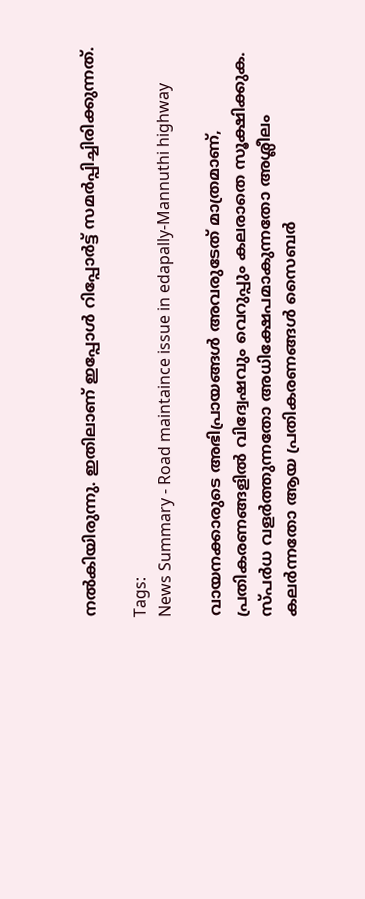നൽകിയിരുന്നു. ഇതിലാണ് ഇപ്പോൾ റിപ്പോർട്ട് സമർപ്പിച്ചിരിക്കുന്നത്.

Tags:
News Summary - Road maintaince issue in edapally-Mannuthi highway

വായനക്കാരുടെ അഭിപ്രായങ്ങള്‍ അവരുടേത് മാത്രമാണ്, പ്രതികരണങ്ങളിൽ വിദ്വേഷവും വെറുപ്പും കലരാതെ സൂക്ഷിക്കുക. സ്പർധ വളർത്തുന്നതോ അധിക്ഷേപമാകുന്നതോ അശ്ലീലം കലർന്നതോ ആയ പ്രതികരണങ്ങൾ സൈബർ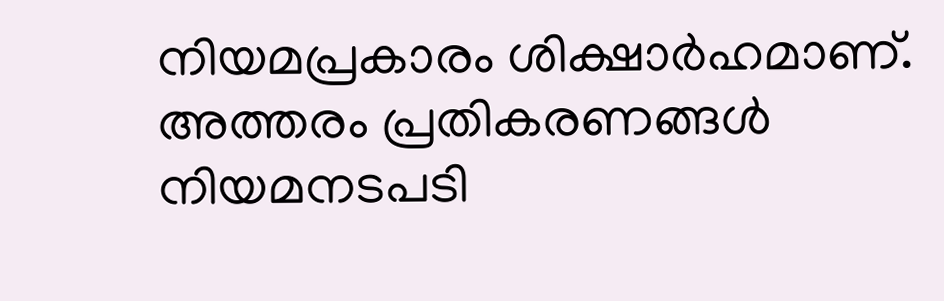നിയമപ്രകാരം ശിക്ഷാർഹമാണ്. അത്തരം പ്രതികരണങ്ങൾ നിയമനടപടി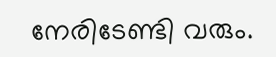നേരിടേണ്ടി വരും.